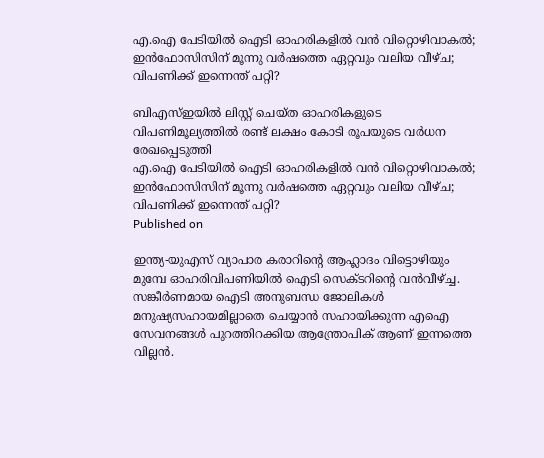എ.ഐ പേടിയില്‍ ഐടി ഓഹരികളില്‍ വന്‍ വിറ്റൊഴിവാകല്‍; ഇന്‍ഫോസിസിന് മൂന്നു വര്‍ഷത്തെ ഏറ്റവും വലിയ വീഴ്ച; വിപണിക്ക് ഇന്നെന്ത് പറ്റി?

ബിഎസ്ഇയില്‍ ലിസ്റ്റ് ചെയ്ത ഓഹരികളുടെ വിപണിമൂല്യത്തില്‍ രണ്ട് ലക്ഷം കോടി രൂപയുടെ വര്‍ധന രേഖപ്പെടുത്തി
എ.ഐ പേടിയില്‍ ഐടി ഓഹരികളില്‍ വന്‍ വിറ്റൊഴിവാകല്‍; ഇന്‍ഫോസിസിന് മൂന്നു വര്‍ഷത്തെ ഏറ്റവും വലിയ വീഴ്ച; വിപണിക്ക് ഇന്നെന്ത് പറ്റി?
Published on

ഇന്ത്യ-യുഎസ് വ്യാപാര കരാറിന്റെ ആഹ്ലാദം വിട്ടൊഴിയും മുമ്പേ ഓഹരിവിപണിയില്‍ ഐടി സെക്ടറിന്റെ വന്‍വീഴ്ച്ച. സങ്കീര്‍ണമായ ഐടി അനുബന്ധ ജോലികള്‍ മനുഷ്യസഹായമില്ലാതെ ചെയ്യാന്‍ സഹായിക്കുന്ന എഐ സേവനങ്ങള്‍ പുറത്തിറക്കിയ ആന്ത്രോപിക് ആണ് ഇന്നത്തെ വില്ലന്‍.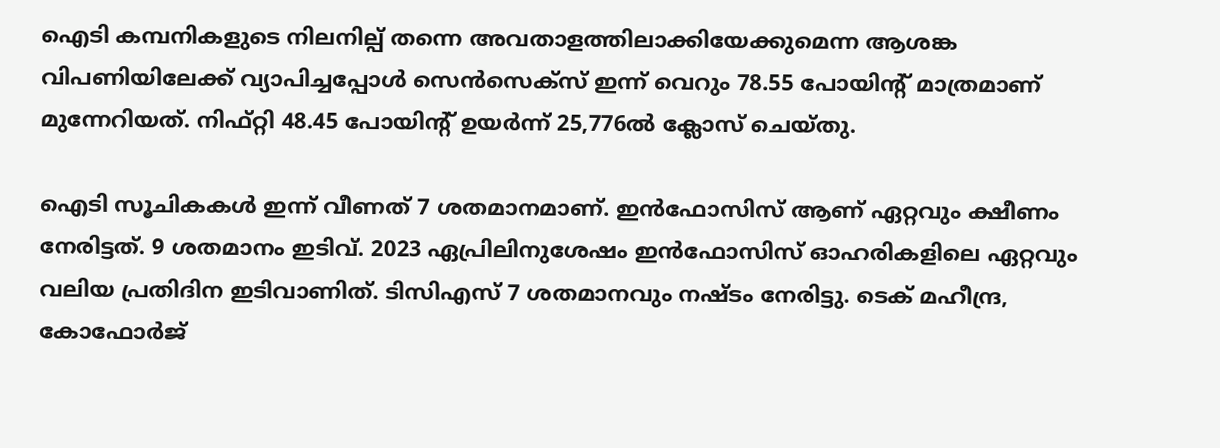ഐടി കമ്പനികളുടെ നിലനില്പ് തന്നെ അവതാളത്തിലാക്കിയേക്കുമെന്ന ആശങ്ക വിപണിയിലേക്ക് വ്യാപിച്ചപ്പോള്‍ സെന്‍സെക്‌സ് ഇന്ന് വെറും 78.55 പോയിന്റ് മാത്രമാണ് മുന്നേറിയത്. നിഫ്റ്റി 48.45 പോയിന്റ് ഉയര്‍ന്ന് 25,776ല്‍ ക്ലോസ് ചെയ്തു.

ഐടി സൂചികകള്‍ ഇന്ന് വീണത് 7 ശതമാനമാണ്. ഇന്‍ഫോസിസ് ആണ് ഏറ്റവും ക്ഷീണം നേരിട്ടത്. 9 ശതമാനം ഇടിവ്. 2023 ഏപ്രിലിനുശേഷം ഇന്‍ഫോസിസ് ഓഹരികളിലെ ഏറ്റവും വലിയ പ്രതിദിന ഇടിവാണിത്. ടിസിഎസ് 7 ശതമാനവും നഷ്ടം നേരിട്ടു. ടെക് മഹീന്ദ്ര, കോഫോര്‍ജ്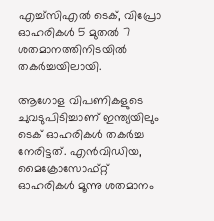എച്ച്‌സിഎല്‍ ടെക്, വിപ്രോ ഓഹരികള്‍ 5 മുതല്‍ 7 ശതമാനത്തിനിടയില്‍ തകര്‍ച്ചയിലായി.

ആഗോള വിപണികളുടെ ചുവടുപിടിച്ചാണ് ഇന്ത്യയിലും ടെക് ഓഹരികള്‍ തകര്‍ച്ച നേരിട്ടത്. എന്‍വിഡിയ, മൈക്രോസോഫ്റ്റ് ഓഹരികള്‍ മൂന്നു ശതമാനം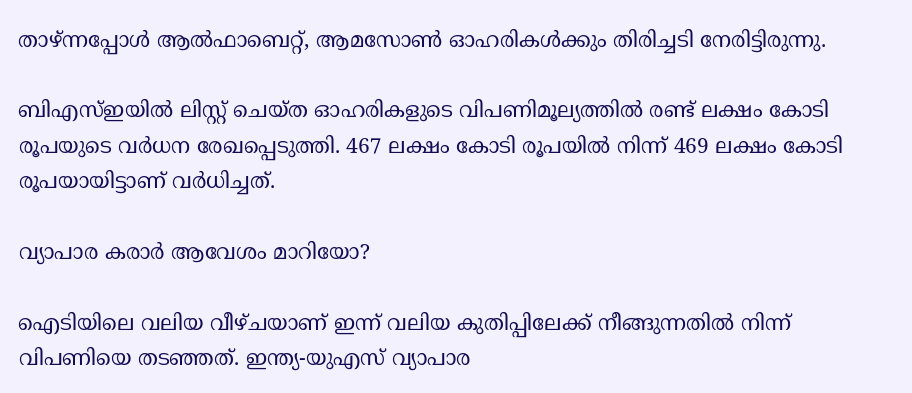താഴ്ന്നപ്പോള്‍ ആല്‍ഫാബെറ്റ്, ആമസോണ്‍ ഓഹരികള്‍ക്കും തിരിച്ചടി നേരിട്ടിരുന്നു.

ബിഎസ്ഇയില്‍ ലിസ്റ്റ് ചെയ്ത ഓഹരികളുടെ വിപണിമൂല്യത്തില്‍ രണ്ട് ലക്ഷം കോടി രൂപയുടെ വര്‍ധന രേഖപ്പെടുത്തി. 467 ലക്ഷം കോടി രൂപയില്‍ നിന്ന് 469 ലക്ഷം കോടി രൂപയായിട്ടാണ് വര്‍ധിച്ചത്.

വ്യാപാര കരാര്‍ ആവേശം മാറിയോ?

ഐടിയിലെ വലിയ വീഴ്ചയാണ് ഇന്ന് വലിയ കുതിപ്പിലേക്ക് നീങ്ങുന്നതില്‍ നിന്ന് വിപണിയെ തടഞ്ഞത്. ഇന്ത്യ-യുഎസ് വ്യാപാര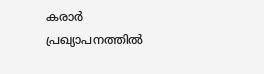കരാര്‍ പ്രഖ്യാപനത്തില്‍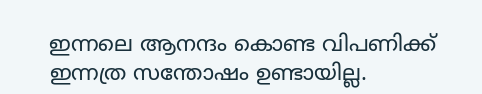ഇന്നലെ ആനന്ദം കൊണ്ട വിപണിക്ക് ഇന്നത്ര സന്തോഷം ഉണ്ടായില്ല.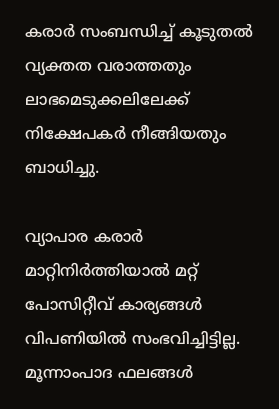കരാര്‍ സംബന്ധിച്ച് കൂടുതല്‍ വ്യക്തത വരാത്തതും ലാഭമെടുക്കലിലേക്ക് നിക്ഷേപകര്‍ നീങ്ങിയതും ബാധിച്ചു.

വ്യാപാര കരാര്‍ മാറ്റിനിര്‍ത്തിയാല്‍ മറ്റ് പോസിറ്റീവ് കാര്യങ്ങള്‍ വിപണിയില്‍ സംഭവിച്ചിട്ടില്ല. മൂന്നാംപാദ ഫലങ്ങള്‍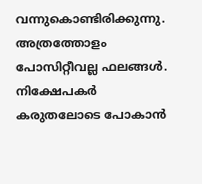വന്നുകൊണ്ടിരിക്കുന്നു. അത്രത്തോളം പോസിറ്റീവല്ല ഫലങ്ങള്‍. നിക്ഷേപകര്‍ കരുതലോടെ പോകാന്‍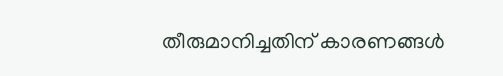തീരുമാനിച്ചതിന് കാരണങ്ങള്‍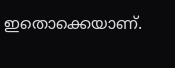ഇതൊക്കെയാണ്.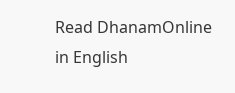Read DhanamOnline in English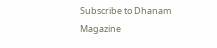Subscribe to Dhanam Magazine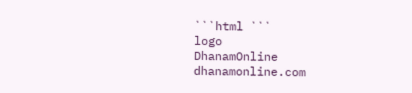```html ```
logo
DhanamOnline
dhanamonline.com